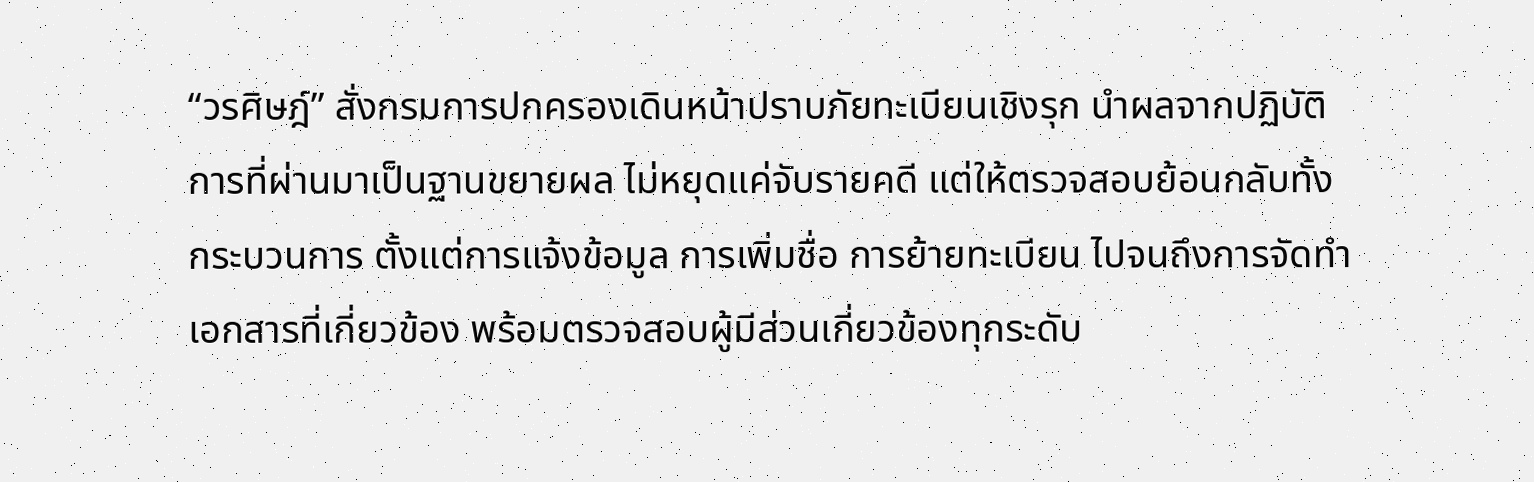“วรศิษฎ์” สั่งกรมการปกครองเดินหน้าปราบภัยทะเบียนเชิงรุก นำผลจากปฏิบัติการที่ผ่านมาเป็นฐานขยายผล ไม่หยุดแค่จับรายคดี แต่ให้ตรวจสอบย้อนกลับทั้งกระบวนการ ตั้งแต่การแจ้งข้อมูล การเพิ่มชื่อ การย้ายทะเบียน ไปจนถึงการจัดทำเอกสารที่เกี่ยวข้อง พร้อมตรวจสอบผู้มีส่วนเกี่ยวข้องทุกระดับ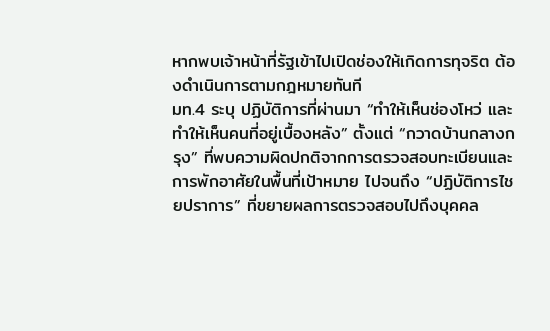หากพบเจ้าหน้าที่รัฐเข้าไปเปิดช่องให้เกิดการทุจริต ต้องดำเนินการตามกฎหมายทันที
มท.4 ระบุ ปฏิบัติการที่ผ่านมา “ทำให้เห็นช่องโหว่ และทำให้เห็นคนที่อยู่เบื้องหลัง” ตั้งแต่ “กวาดบ้านกลางกรุง” ที่พบความผิดปกติจากการตรวจสอบทะเบียนและการพักอาศัยในพื้นที่เป้าหมาย ไปจนถึง “ปฏิบัติการไชยปราการ” ที่ขยายผลการตรวจสอบไปถึงบุคคล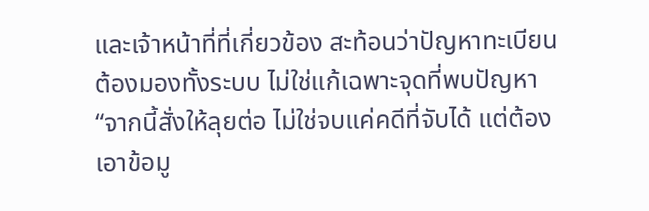และเจ้าหน้าที่ที่เกี่ยวข้อง สะท้อนว่าปัญหาทะเบียนต้องมองทั้งระบบ ไม่ใช่แก้เฉพาะจุดที่พบปัญหา
“จากนี้สั่งให้ลุยต่อ ไม่ใช่จบแค่คดีที่จับได้ แต่ต้องเอาข้อมู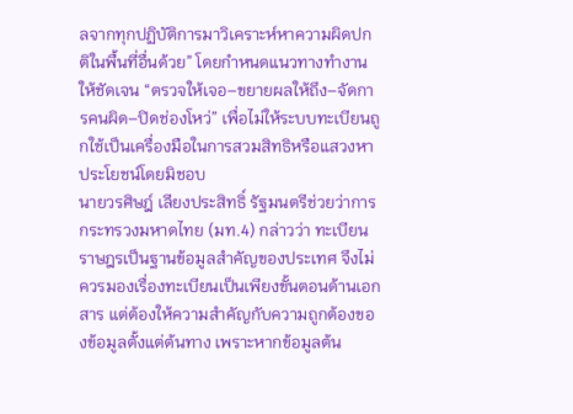ลจากทุกปฏิบัติการมาวิเคราะห์หาความผิดปกติในพื้นที่อื่นด้วย” โดยกำหนดแนวทางทำงานให้ชัดเจน “ตรวจให้เจอ–ขยายผลให้ถึง–จัดการคนผิด–ปิดช่องโหว่” เพื่อไม่ให้ระบบทะเบียนถูกใช้เป็นเครื่องมือในการสวมสิทธิหรือแสวงหาประโยชน์โดยมิชอบ
นายวรศิษฎ์ เลียงประสิทธิ์ รัฐมนตรีช่วยว่าการกระทรวงมหาดไทย (มท.4) กล่าวว่า ทะเบียนราษฎรเป็นฐานข้อมูลสำคัญของประเทศ จึงไม่ควรมองเรื่องทะเบียนเป็นเพียงขั้นตอนด้านเอกสาร แต่ต้องให้ความสำคัญกับความถูกต้องของข้อมูลตั้งแต่ต้นทาง เพราะหากข้อมูลต้น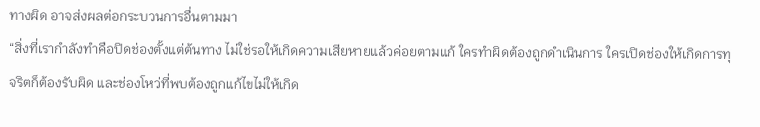ทางผิด อาจส่งผลต่อกระบวนการอื่นตามมา
“สิ่งที่เรากำลังทำคือปิดช่องตั้งแต่ต้นทาง ไม่ใช่รอให้เกิดความเสียหายแล้วค่อยตามแก้ ใครทำผิดต้องถูกดำเนินการ ใครเปิดช่องให้เกิดการทุจริตก็ต้องรับผิด และช่องโหว่ที่พบต้องถูกแก้ไขไม่ให้เกิด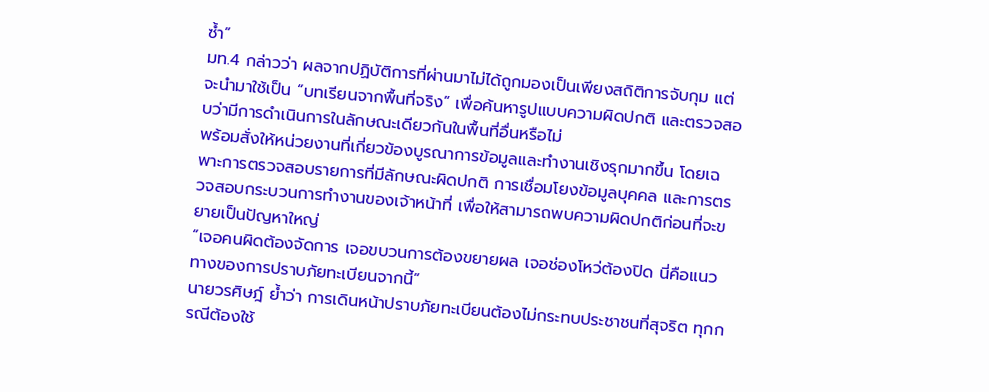ซ้ำ”
มท.4 กล่าวว่า ผลจากปฏิบัติการที่ผ่านมาไม่ได้ถูกมองเป็นเพียงสถิติการจับกุม แต่จะนำมาใช้เป็น “บทเรียนจากพื้นที่จริง” เพื่อค้นหารูปแบบความผิดปกติ และตรวจสอบว่ามีการดำเนินการในลักษณะเดียวกันในพื้นที่อื่นหรือไม่
พร้อมสั่งให้หน่วยงานที่เกี่ยวข้องบูรณาการข้อมูลและทำงานเชิงรุกมากขึ้น โดยเฉพาะการตรวจสอบรายการที่มีลักษณะผิดปกติ การเชื่อมโยงข้อมูลบุคคล และการตรวจสอบกระบวนการทำงานของเจ้าหน้าที่ เพื่อให้สามารถพบความผิดปกติก่อนที่จะขยายเป็นปัญหาใหญ่
“เจอคนผิดต้องจัดการ เจอขบวนการต้องขยายผล เจอช่องโหว่ต้องปิด นี่คือแนวทางของการปราบภัยทะเบียนจากนี้”
นายวรศิษฎ์ ย้ำว่า การเดินหน้าปราบภัยทะเบียนต้องไม่กระทบประชาชนที่สุจริต ทุกกรณีต้องใช้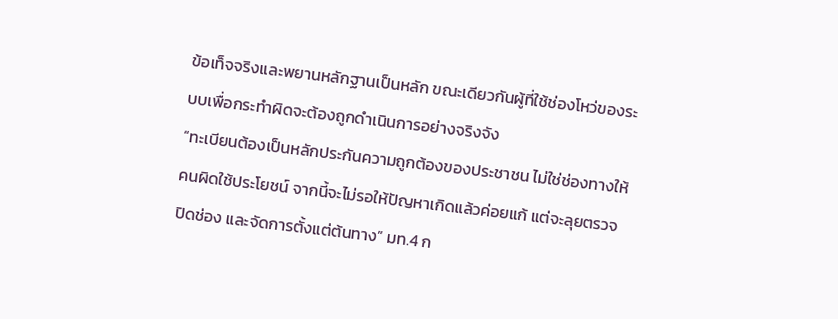ข้อเท็จจริงและพยานหลักฐานเป็นหลัก ขณะเดียวกันผู้ที่ใช้ช่องโหว่ของระบบเพื่อกระทำผิดจะต้องถูกดำเนินการอย่างจริงจัง
“ทะเบียนต้องเป็นหลักประกันความถูกต้องของประชาชน ไม่ใช่ช่องทางให้คนผิดใช้ประโยชน์ จากนี้จะไม่รอให้ปัญหาเกิดแล้วค่อยแก้ แต่จะลุยตรวจ ปิดช่อง และจัดการตั้งแต่ต้นทาง” มท.4 ก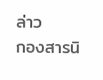ล่าว
กองสารนิ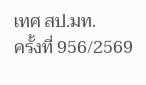เทศ สป.มท.
ครั้งที่ 956/2569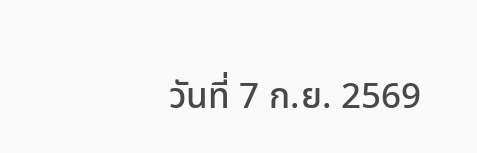วันที่ 7 ก.ย. 2569